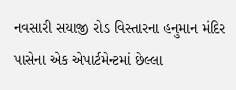નવસારી સયાજી રોડ વિસ્તારના હનુમાન મંદિર પાસેના એક એપાર્ટમેન્ટમાં છેલ્લા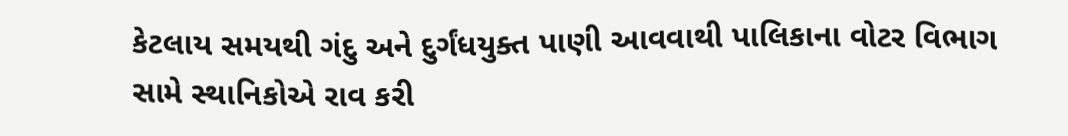કેટલાય સમયથી ગંદુ અને દુર્ગંધયુક્ત પાણી આવવાથી પાલિકાના વોટર વિભાગ સામે સ્થાનિકોએ રાવ કરી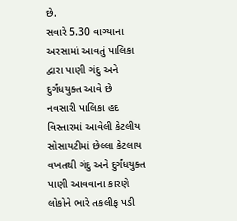છે.
સવારે 5.30 વાગ્યાના અરસામાં આવતું પાલિકા દ્વારા પાણી ગંદુ અને દુર્ગંધયુક્ત આવે છે
નવસારી પાલિકા હદ વિસ્તારમાં આવેલી કેટલીય સોસાયટીમાં છેલ્લા કેટલાય વખતથી ગંદુ અને દુર્ગંધયુક્ત પાણી આવવાના કારણે લોકોને ભારે તકલીફ પડી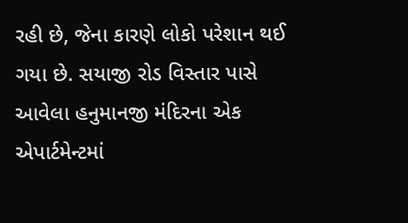રહી છે, જેના કારણે લોકો પરેશાન થઈ ગયા છે. સયાજી રોડ વિસ્તાર પાસે આવેલા હનુમાનજી મંદિરના એક એપાર્ટમેન્ટમાં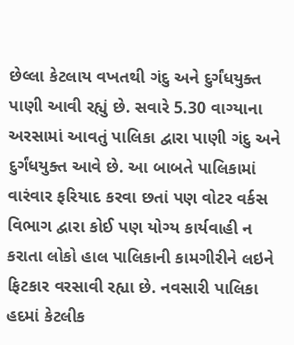છેલ્લા કેટલાય વખતથી ગંદુ અને દુર્ગંધયુક્ત પાણી આવી રહ્યું છે. સવારે 5.30 વાગ્યાના અરસામાં આવતું પાલિકા દ્વારા પાણી ગંદુ અને દુર્ગંધયુક્ત આવે છે. આ બાબતે પાલિકામાં વારંવાર ફરિયાદ કરવા છતાં પણ વોટર વર્કસ વિભાગ દ્વારા કોઈ પણ યોગ્ય કાર્યવાહી ન કરાતા લોકો હાલ પાલિકાની કામગીરીને લઇને ફિટકાર વરસાવી રહ્યા છે. નવસારી પાલિકા હદમાં કેટલીક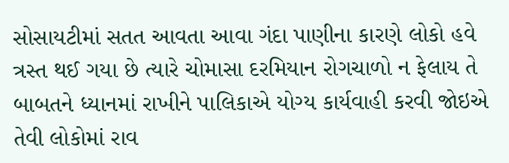સોસાયટીમાં સતત આવતા આવા ગંદા પાણીના કારણે લોકો હવે ત્રસ્ત થઈ ગયા છે ત્યારે ચોમાસા દરમિયાન રોગચાળો ન ફેલાય તે બાબતને ધ્યાનમાં રાખીને પાલિકાએ યોગ્ય કાર્યવાહી કરવી જોઇએ તેવી લોકોમાં રાવ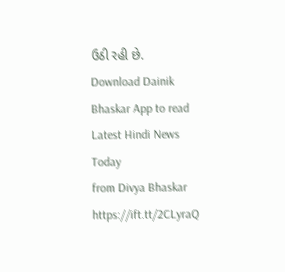ઉઠી રહી છે.
Download Dainik Bhaskar App to read Latest Hindi News Today
from Divya Bhaskar https://ift.tt/2CLyraQ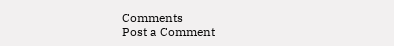Comments
Post a Comment